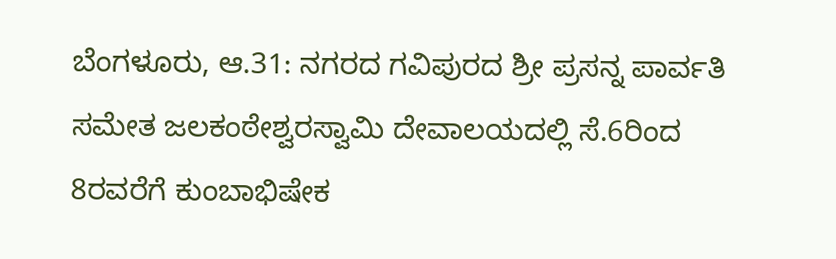ಬೆಂಗಳೂರು, ಆ.31: ನಗರದ ಗವಿಪುರದ ಶ್ರೀ ಪ್ರಸನ್ನ ಪಾರ್ವತಿ ಸಮೇತ ಜಲಕಂಠೇಶ್ವರಸ್ವಾಮಿ ದೇವಾಲಯದಲ್ಲಿ ಸೆ.6ರಿಂದ 8ರವರೆಗೆ ಕುಂಬಾಭಿಷೇಕ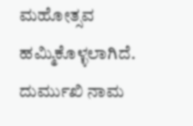ಮಹೋತ್ಸವ ಹಮ್ಮಿಕೊಳ್ಳಲಾಗಿದೆ.
ದುರ್ಮುಖಿ ನಾಮ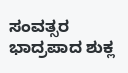ಸಂವತ್ಸರ ಭಾದ್ರಪಾದ ಶುಕ್ಲ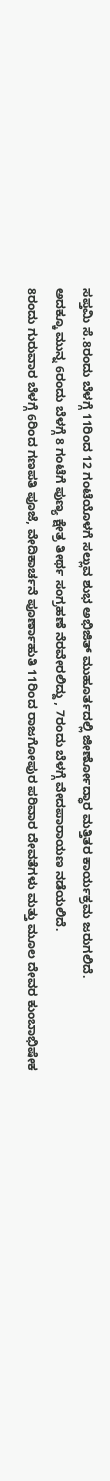ಸಪ್ತಮಿ ಸೆ.8ರಂದು ಬೆಳಗ್ಗೆ 11ರಿಂದ 12 ಗಂಟೆಯೊಳಗೆ ಸಲ್ಲುವ ಶುಭ ಅಭಿಜಿತ್ ಮುಹೂರ್ತದಲ್ಲಿ ಜೀರ್ಣೋದ್ಧಾರ ಮತ್ತಿತರ ಕಾರ್ಯಕ್ರಮ ಜರುಗಲಿದೆ.
ಅದಕ್ಕೂ ಮುನ್ನ 6ರಂದು ಬೆಳಗ್ಗೆ 8 ಗಂಟೆಗೆ ಪುಣ್ಯ ಕ್ಷೇತ್ರ ತೀರ್ಥ ಸಂಗ್ರಹಣೆ ನೆರವೇರಲಿದ್ದು , 7ರಂದು ಬೆಳಗ್ಗೆ ವೇದಪಾರಾಯಣ ನಡೆಯಲಿದೆ.
8ರಂದು ಗುರುವಾರ ಬೆಳಗ್ಗೆ 6ರಿಂದ ಗಣಪತಿ ಪೂಜೆ, ವೇದಿಕಾರ್ಚನೆ ಪೂರ್ಣಾಹುತಿ 11ರಿಂದ ರಾಜಗೋಪುರ ಪರಿವಾರ ದೇವತೆಗಳು ಮತ್ತು ಮೂಲ ದೇವರ ಕುಂಬಾಭಿಷೇಕ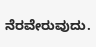ನೆರವೇರುವುದು.